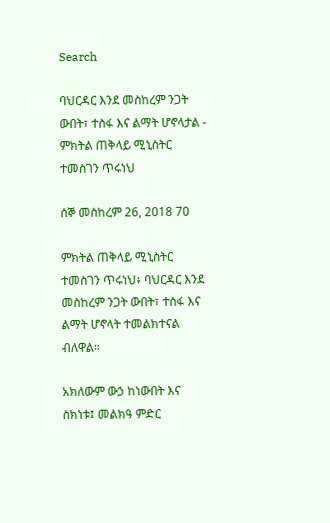Search

ባህርዳር እንደ መስከረም ንጋት ውበት፣ ተስፋ እና ልማት ሆኖላታል - ምክትል ጠቅላይ ሚኒስትር ተመስገን ጥሩነህ

ሰኞ መስከረም 26, 2018 70

ምክትል ጠቅላይ ሚኒስትር ተመስገን ጥሩነህ፥ ባህርዳር እንደ መስከረም ንጋት ውበት፣ ተስፋ እና ልማት ሆኖላት ተመልክተናል ብለዋል።

አክለውም ውኃ ከነውበት እና ስክነቱ፤ መልክዓ ምድር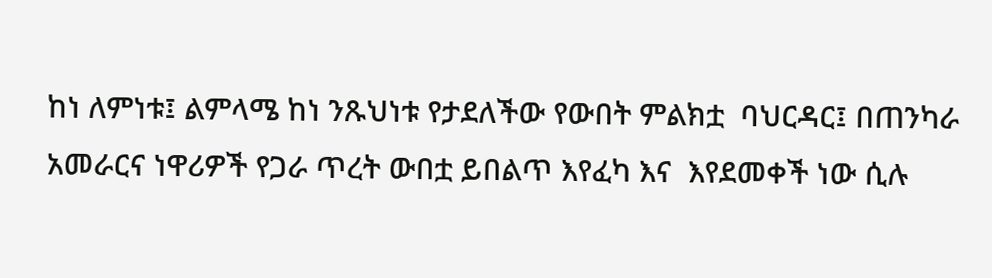ከነ ለምነቱ፤ ልምላሜ ከነ ንጹህነቱ የታደለችው የውበት ምልክቷ  ባህርዳር፤ በጠንካራ አመራርና ነዋሪዎች የጋራ ጥረት ውበቷ ይበልጥ እየፈካ እና  እየደመቀች ነው ሲሉ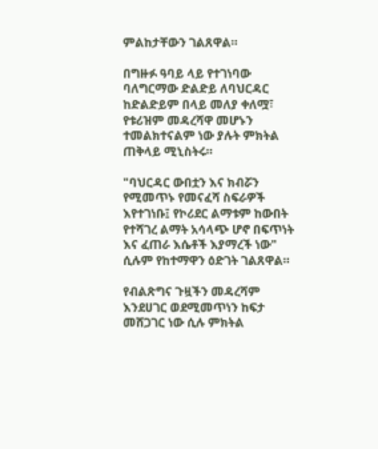ምልከታቸውን ገልጸዋል።

በግዙፉ ዓባይ ላይ የተገነባው ባለግርማው ድልድይ ለባህርዳር ከድልድይም በላይ መለያ ቀለሟ፣ የቱሪዝም መዳረሻዋ መሆኑን ተመልክተናልም ነው ያሉት ምክትል ጠቅላይ ሚኒስትሩ።

"ባህርዳር ውበቷን እና ክብሯን የሚመጥኑ የመናፈሻ ስፍራዎች እየተገነቡ፤ የኮሪደር ልማቱም ከውበት የተሻገረ ልማት አሳላጭ ሆኖ በፍጥነት እና ፈጠራ እሴቶች እያማረች ነው" ሲሉም የከተማዋን ዕድገት ገልጸዋል።

የብልጽግና ጉዟችን መዳረሻም እንደሀገር ወደሚመጥነን ከፍታ መሸጋገር ነው ሲሉ ምክትል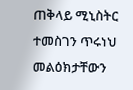ጠቅላይ ሚኒስትር ተመስገን ጥሩነህ መልዕክታቸውን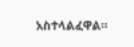አስተላልፈዋል።